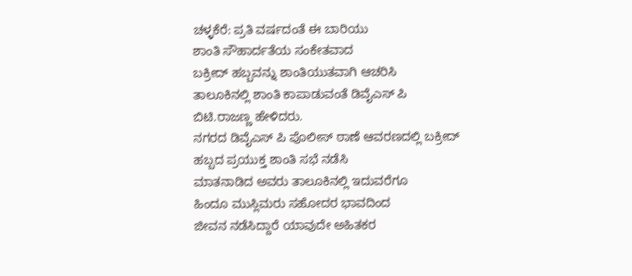ಚಳ್ಳಕೆರೆ: ಪ್ರತಿ ವರ್ಷದಂತೆ ಈ ಬಾರಿಯು
ಶಾಂತಿ ಸೌಹಾರ್ದತೆಯ ಸಂಕೇತವಾದ
ಬಕ್ರೀದ್ ಹಬ್ಬವನ್ನು ಶಾಂತಿಯುತವಾಗಿ ಆಚರಿಸಿ
ತಾಲೂಕಿನಲ್ಲಿ ಶಾಂತಿ ಕಾಪಾಡುವಂತೆ ಡಿವೈಎಸ್ ಪಿ ಬಿಟಿ.ರಾಜಣ್ಣ ಹೇಳಿದರು.
ನಗರದ ಡಿವೈಎಸ್ ಪಿ ಪೊಲೀಸ್ ಠಾಣೆ ಆವರಣದಲ್ಲಿ ಬಕ್ರೀದ್ ಹಬ್ಬದ ಪ್ರಯುಕ್ತ ಶಾಂತಿ ಸಭೆ ನಡೆಸಿ
ಮಾತನಾಡಿದ ಅವರು ತಾಲೂಕಿನಲ್ಲಿ ಇದುವರೆಗೂ
ಹಿಂದೂ ಮುಸ್ಲಿಮರು ಸಹೋದರ ಭಾವದಿಂದ
ಜೀವನ ನಡೆಸಿದ್ದಾರೆ ಯಾವುದೇ ಅಹಿತಕರ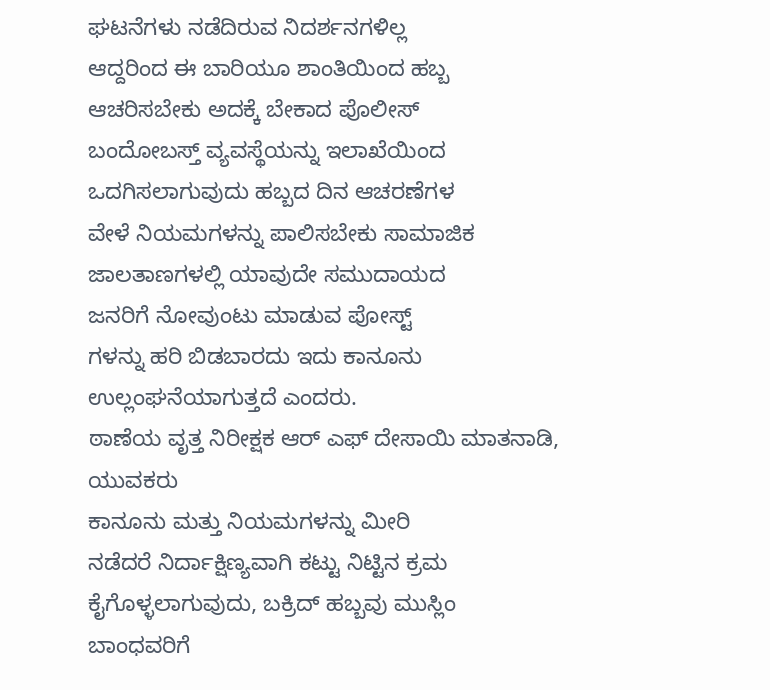ಘಟನೆಗಳು ನಡೆದಿರುವ ನಿದರ್ಶನಗಳಿಲ್ಲ
ಆದ್ದರಿಂದ ಈ ಬಾರಿಯೂ ಶಾಂತಿಯಿಂದ ಹಬ್ಬ
ಆಚರಿಸಬೇಕು ಅದಕ್ಕೆ ಬೇಕಾದ ಪೊಲೀಸ್
ಬಂದೋಬಸ್ತ್ ವ್ಯವಸ್ಥೆಯನ್ನು ಇಲಾಖೆಯಿಂದ
ಒದಗಿಸಲಾಗುವುದು ಹಬ್ಬದ ದಿನ ಆಚರಣೆಗಳ
ವೇಳೆ ನಿಯಮಗಳನ್ನು ಪಾಲಿಸಬೇಕು ಸಾಮಾಜಿಕ
ಜಾಲತಾಣಗಳಲ್ಲಿ ಯಾವುದೇ ಸಮುದಾಯದ
ಜನರಿಗೆ ನೋವುಂಟು ಮಾಡುವ ಪೋಸ್ಟ್
ಗಳನ್ನು ಹರಿ ಬಿಡಬಾರದು ಇದು ಕಾನೂನು
ಉಲ್ಲಂಘನೆಯಾಗುತ್ತದೆ ಎಂದರು.
ಠಾಣೆಯ ವೃತ್ತ ನಿರೀಕ್ಷಕ ಆರ್ ಎಫ್ ದೇಸಾಯಿ ಮಾತನಾಡಿ,
ಯುವಕರು
ಕಾನೂನು ಮತ್ತು ನಿಯಮಗಳನ್ನು ಮೀರಿ
ನಡೆದರೆ ನಿರ್ದಾಕ್ಷಿಣ್ಯವಾಗಿ ಕಟ್ಟು ನಿಟ್ಟಿನ ಕ್ರಮ
ಕೈಗೊಳ್ಳಲಾಗುವುದು, ಬಕ್ರಿದ್ ಹಬ್ಬವು ಮುಸ್ಲಿಂ
ಬಾಂಧವರಿಗೆ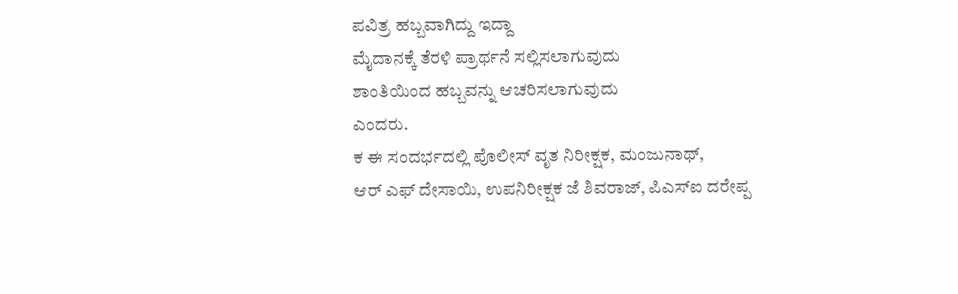ಪವಿತ್ರ ಹಬ್ಬವಾಗಿದ್ದು ಇದ್ದಾ
ಮೈದಾನಕ್ಕೆ ತೆರಳಿ ಪ್ರಾರ್ಥನೆ ಸಲ್ಲಿಸಲಾಗುವುದು
ಶಾಂತಿಯಿಂದ ಹಬ್ಬವನ್ನು ಆಚರಿಸಲಾಗುವುದು
ಎಂದರು.
ಕ ಈ ಸಂದರ್ಭದಲ್ಲಿ ಪೊಲೀಸ್ ವೃತ ನಿರೀಕ್ಷಕ, ಮಂಜುನಾಥ್,
ಆರ್ ಎಫ್ ದೇಸಾಯಿ, ಉಪನಿರೀಕ್ಷಕ ಜೆ ಶಿವರಾಜ್, ಪಿಎಸ್ಐ ದರೇಪ್ಪ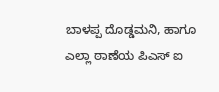ಬಾಳಪ್ಪ ದೊಡ್ಡಮನಿ, ಹಾಗೂ ಎಲ್ಲಾ ಠಾಣೆಯ ಪಿಎಸ್ ಐ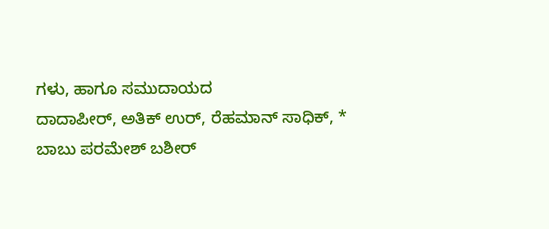ಗಳು, ಹಾಗೂ ಸಮುದಾಯದ
ದಾದಾಪೀರ್, ಅತಿಕ್ ಉರ್, ರೆಹಮಾನ್ ಸಾಧಿಕ್, * ಬಾಬು ಪರಮೇಶ್ ಬಶೀರ್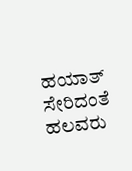ಹಯಾತ್ ಸೇರಿದಂತೆ
ಹಲವರು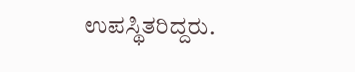ಉಪಸ್ಥಿತರಿದ್ದರು.